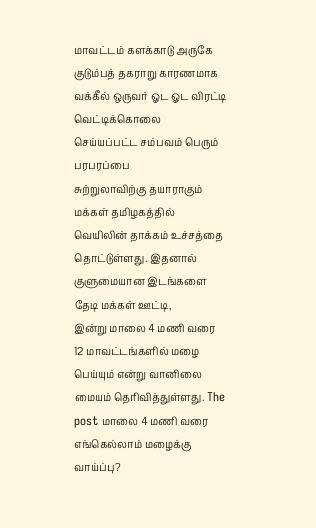மாவட்டம் களக்காடு அருகே குடும்பத் தகராறு காரணமாக வக்கீல் ஒருவர் ஓட ஓட விரட்டி வெட்டிக்கொலை செய்யப்பட்ட சம்பவம் பெரும் பரபரப்பை
சுற்றுலாவிற்கு தயாராகும் மக்கள் தமிழகத்தில் வெயிலின் தாக்கம் உச்சத்தை தொட்டுள்ளது. இதனால் குளுமையான இடங்களை தேடி மக்கள் ஊட்டி,
இன்று மாலை 4 மணி வரை 12 மாவட்டங்களில் மழை பெய்யும் என்று வானிலை மையம் தெரிவித்துள்ளது. The post மாலை 4 மணி வரை எங்கெல்லாம் மழைக்கு வாய்ப்பு?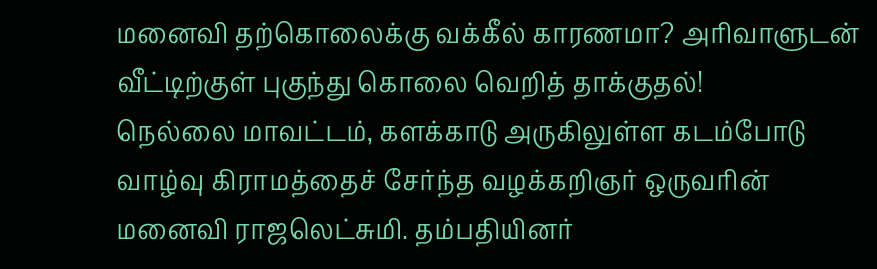மனைவி தற்கொலைக்கு வக்கீல் காரணமா? அரிவாளுடன் வீட்டிற்குள் புகுந்து கொலை வெறித் தாக்குதல்!
நெல்லை மாவட்டம், களக்காடு அருகிலுள்ள கடம்போடு வாழ்வு கிராமத்தைச் சேர்ந்த வழக்கறிஞர் ஒருவரின் மனைவி ராஜலெட்சுமி. தம்பதியினர்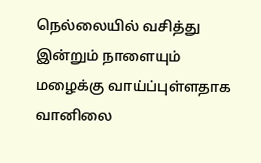நெல்லையில் வசித்து
இன்றும் நாளையும் மழைக்கு வாய்ப்புள்ளதாக வானிலை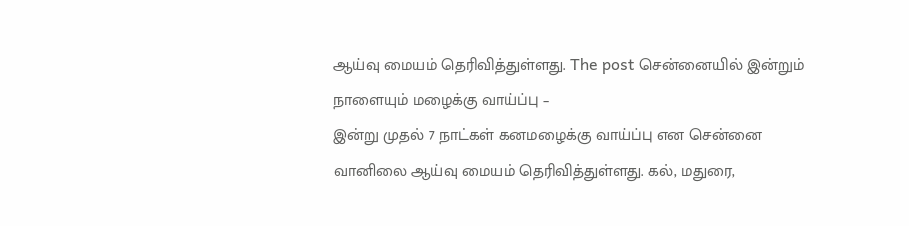ஆய்வு மையம் தெரிவித்துள்ளது. The post சென்னையில் இன்றும் நாளையும் மழைக்கு வாய்ப்பு –
இன்று முதல் 7 நாட்கள் கனமழைக்கு வாய்ப்பு என சென்னை வானிலை ஆய்வு மையம் தெரிவித்துள்ளது. கல், மதுரை,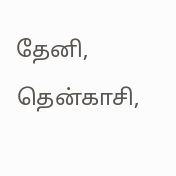தேனி, தென்காசி,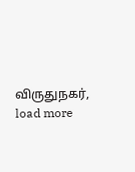விருதுநகர்,
load more